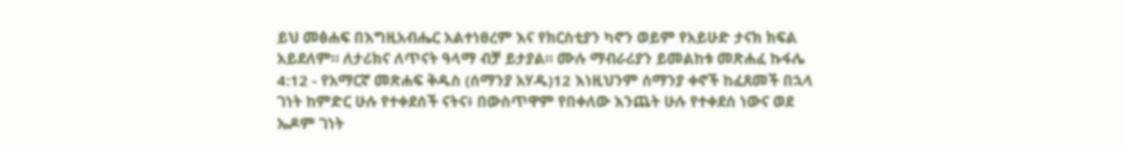ይህ መፅሐፍ በእግዚአብሔር አልተነፀረም እና የክርስቲያን ካኖን ወይም የአይሁድ ታናክ ክፍል አይደለም። ለታሪክና ለጥናት ዓላማ ብቻ ይታያል። ሙሉ ማብራሪያን ይመልከቱ መጽሐፈ ኩፋሌ 4:12 - የአማርኛ መጽሐፍ ቅዱስ (ሰማንያ አሃዱ)12 እነዚህንም ሰማንያ ቀኖች ከፈጸመች በኋላ ገነት ከምድር ሁሉ የተቀደሰች ናትና፥ በውስጥዋም የበቀለው እንጨት ሁሉ የተቀደሰ ነውና ወደ ኤዶም ገነት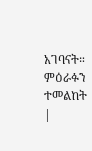አገባናት። ምዕራፉን ተመልከት |